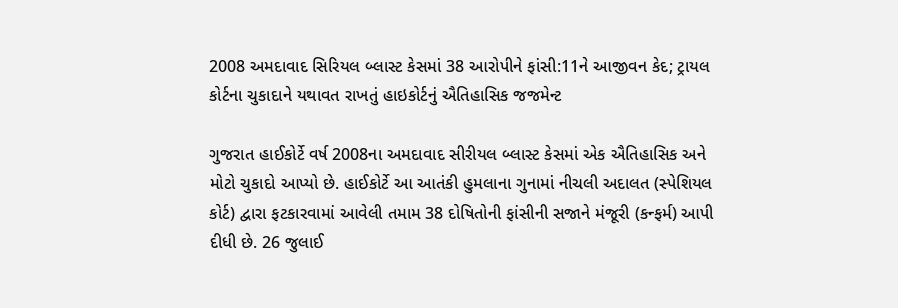2008 અમદાવાદ સિરિયલ બ્લાસ્ટ કેસમાં 38 આરોપીને ફાંસી:11ને આજીવન કેદ; ટ્રાયલ કોર્ટના ચુકાદાને યથાવત રાખતું હાઇકોર્ટનું ઐતિહાસિક જજમેન્ટ

ગુજરાત હાઈકોર્ટે વર્ષ 2008ના અમદાવાદ સીરીયલ બ્લાસ્ટ કેસમાં એક ઐતિહાસિક અને મોટો ચુકાદો આપ્યો છે. હાઈકોર્ટે આ આતંકી હુમલાના ગુનામાં નીચલી અદાલત (સ્પેશિયલ કોર્ટ) દ્વારા ફટકારવામાં આવેલી તમામ 38 દોષિતોની ફાંસીની સજાને મંજૂરી (કન્ફર્મ) આપી દીધી છે. 26 જુલાઈ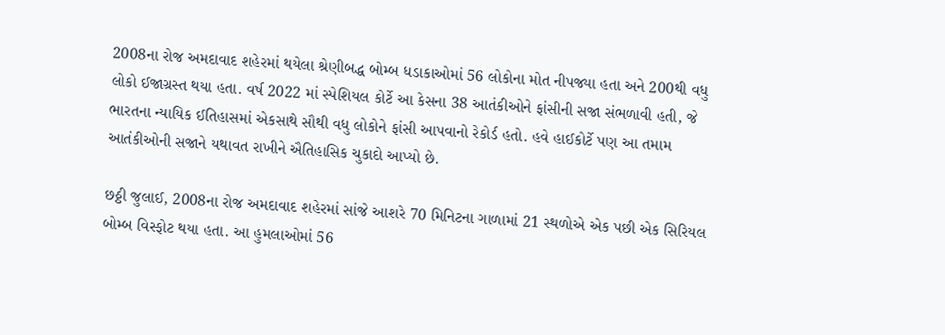2008ના રોજ અમદાવાદ શહેરમાં થયેલા શ્રેણીબદ્ધ બોમ્બ ધડાકાઓમાં 56 લોકોના મોત નીપજ્યા હતા અને 200થી વધુ લોકો ઈજાગ્રસ્ત થયા હતા. વર્ષ 2022 માં સ્પેશિયલ કોર્ટે આ કેસના 38 આતંકીઓને ફાંસીની સજા સંભળાવી હતી, જે ભારતના ન્યાયિક ઈતિહાસમાં એકસાથે સૌથી વધુ લોકોને ફાંસી આપવાનો રેકોર્ડ હતો. હવે હાઈકોર્ટે પણ આ તમામ આતંકીઓની સજાને યથાવત રાખીને ઐતિહાસિક ચુકાદો આપ્યો છે.

છઠ્ઠી જુલાઈ, 2008ના રોજ અમદાવાદ શહેરમાં સાંજે આશરે 70 મિનિટના ગાળામાં 21 સ્થળોએ એક પછી એક સિરિયલ બોમ્બ વિસ્ફોટ થયા હતા. આ હુમલાઓમાં 56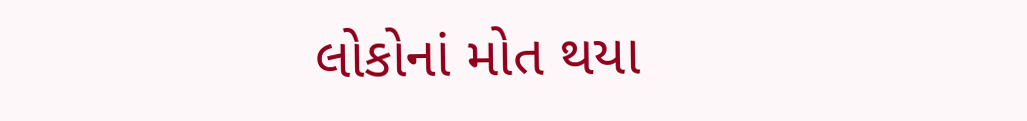લોકોનાં મોત થયા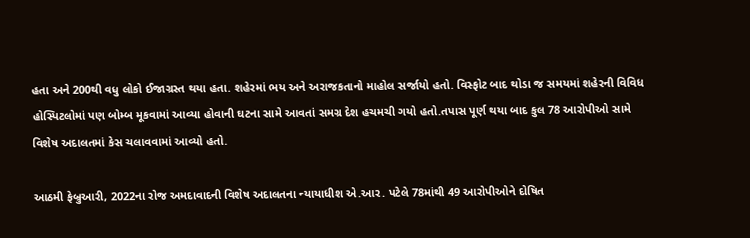હતા અને 200થી વધુ લોકો ઈજાગ્રસ્ત થયા હતા. શહેરમાં ભય અને અરાજકતાનો માહોલ સર્જાયો હતો. વિસ્ફોટ બાદ થોડા જ સમયમાં શહેરની વિવિધ હોસ્પિટલોમાં પણ બોમ્બ મૂકવામાં આવ્યા હોવાની ઘટના સામે આવતાં સમગ્ર દેશ હચમચી ગયો હતો.તપાસ પૂર્ણ થયા બાદ કુલ 78 આરોપીઓ સામે વિશેષ અદાલતમાં કેસ ચલાવવામાં આવ્યો હતો.

આઠમી ફેબ્રુઆરી, 2022ના રોજ અમદાવાદની વિશેષ અદાલતના ન્યાયાધીશ એ.આર. પટેલે 78માંથી 49 આરોપીઓને દોષિત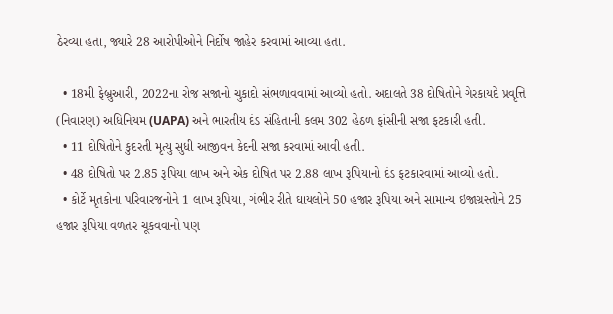ઠેરવ્યા હતા, જ્યારે 28 આરોપીઓને નિર્દોષ જાહેર કરવામાં આવ્યા હતા.

  • 18મી ફેબ્રુઆરી, 2022ના રોજ સજાનો ચુકાદો સંભળાવવામાં આવ્યો હતો. અદાલતે 38 દોષિતોને ગેરકાયદે પ્રવૃત્તિ (નિવારણ) અધિનિયમ (UAPA) અને ભારતીય દંડ સંહિતાની કલમ 302 હેઠળ ફાંસીની સજા ફટકારી હતી.
  • 11 દોષિતોને કુદરતી મૃત્યુ સુધી આજીવન કેદની સજા કરવામાં આવી હતી.
  • 48 દોષિતો પર 2.85 રૂપિયા લાખ અને એક દોષિત પર 2.88 લાખ રૂપિયાનો દંડ ફટકારવામાં આવ્યો હતો.
  • કોર્ટે મૃતકોના પરિવારજનોને 1 લાખ રૂપિયા, ગંભીર રીતે ઘાયલોને 50 હજાર રૂપિયા અને સામાન્ય ઇજાગ્રસ્તોને 25 હજાર રૂપિયા વળતર ચૂકવવાનો પણ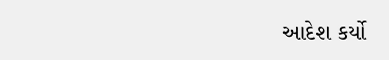આદેશ કર્યો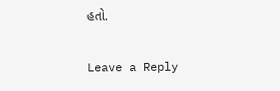હતો.

Leave a Reply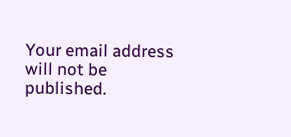Your email address will not be published.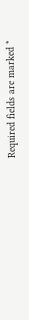Required fields are marked *